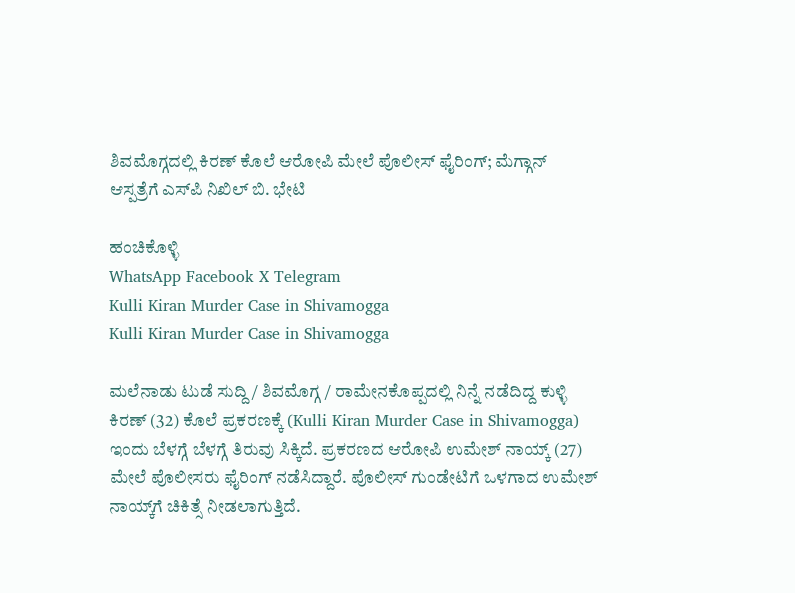ಶಿವಮೊಗ್ಗದಲ್ಲಿ ಕಿರಣ್ ಕೊಲೆ ಆರೋಪಿ ಮೇಲೆ ಪೊಲೀಸ್ ಫೈರಿಂಗ್; ಮೆಗ್ಗಾನ್ ಆಸ್ಪತ್ರೆಗೆ ಎಸ್‌ಪಿ ನಿಖಿಲ್ ಬಿ. ಭೇಟಿ

ಹಂಚಿಕೊಳ್ಳಿ
WhatsApp Facebook X Telegram
Kulli Kiran Murder Case in Shivamogga
Kulli Kiran Murder Case in Shivamogga

ಮಲೆನಾಡು ಟುಡೆ ಸುದ್ದಿ / ಶಿವಮೊಗ್ಗ / ರಾಮೇನಕೊಪ್ಪದಲ್ಲಿ ನಿನ್ನೆ ನಡೆದಿದ್ದ ಕುಳ್ಳಿ ಕಿರಣ್ (32) ಕೊಲೆ ಪ್ರಕರಣಕ್ಕೆ (Kulli Kiran Murder Case in Shivamogga) ಇಂದು ಬೆಳಗ್ಗೆ ಬೆಳಗ್ಗೆ ತಿರುವು ಸಿಕ್ಕಿದೆ. ಪ್ರಕರಣದ ಆರೋಪಿ ಉಮೇಶ್ ನಾಯ್ಕ್ (27) ಮೇಲೆ ಪೊಲೀಸರು ಫೈರಿಂಗ್ ನಡೆಸಿದ್ದಾರೆ. ಪೊಲೀಸ್ ಗುಂಡೇಟಿಗೆ ಒಳಗಾದ ಉಮೇಶ್ ನಾಯ್ಕ್‌ಗೆ ಚಿಕಿತ್ಸೆ ನೀಡಲಾಗುತ್ತಿದೆ.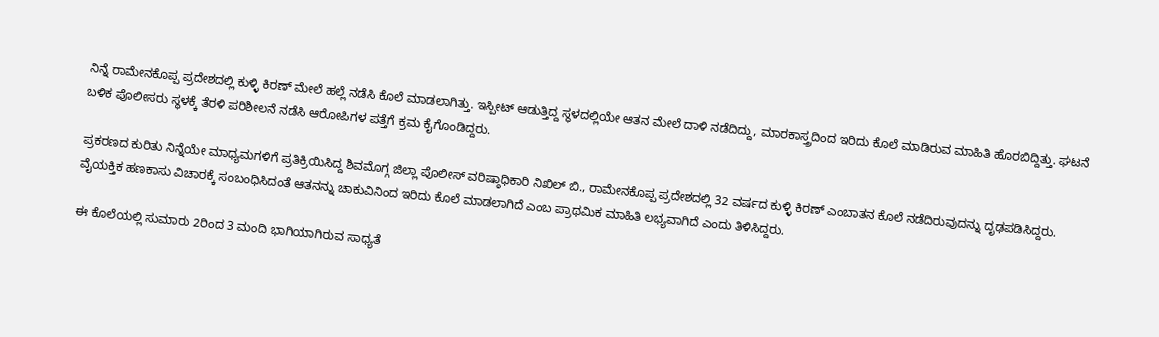ನಿನ್ನೆ ರಾಮೇನಕೊಪ್ಪ ಪ್ರದೇಶದಲ್ಲಿ ಕುಳ್ಳಿ ಕಿರಣ್ ಮೇಲೆ ಹಲ್ಲೆ ನಡೆಸಿ ಕೊಲೆ ಮಾಡಲಾಗಿತ್ತು. ಇಸ್ಪೀಟ್ ಆಡುತ್ತಿದ್ದ ಸ್ಥಳದಲ್ಲಿಯೇ ಆತನ ಮೇಲೆ ದಾಳಿ ನಡೆದಿದ್ದು, ಮಾರಕಾಸ್ತ್ರದಿಂದ ಇರಿದು ಕೊಲೆ ಮಾಡಿರುವ ಮಾಹಿತಿ ಹೊರಬಿದ್ದಿತ್ತು. ಘಟನೆ ಬಳಿಕ ಪೊಲೀಸರು ಸ್ಥಳಕ್ಕೆ ತೆರಳಿ ಪರಿಶೀಲನೆ ನಡೆಸಿ ಆರೋಪಿಗಳ ಪತ್ತೆಗೆ ಕ್ರಮ ಕೈಗೊಂಡಿದ್ದರು.

ಪ್ರಕರಣದ ಕುರಿತು ನಿನ್ನೆಯೇ ಮಾಧ್ಯಮಗಳಿಗೆ ಪ್ರತಿಕ್ರಿಯಿಸಿದ್ದ ಶಿವಮೊಗ್ಗ ಜಿಲ್ಲಾ ಪೊಲೀಸ್ ವರಿಷ್ಠಾಧಿಕಾರಿ ನಿಖಿಲ್ ಬಿ., ರಾಮೇನಕೊಪ್ಪ ಪ್ರದೇಶದಲ್ಲಿ 32 ವರ್ಷದ ಕುಳ್ಳಿ ಕಿರಣ್ ಎಂಬಾತನ ಕೊಲೆ ನಡೆದಿರುವುದನ್ನು ದೃಢಪಡಿಸಿದ್ದರು. ವೈಯಕ್ತಿಕ ಹಣಕಾಸು ವಿಚಾರಕ್ಕೆ ಸಂಬಂಧಿಸಿದಂತೆ ಆತನನ್ನು ಚಾಕುವಿನಿಂದ ಇರಿದು ಕೊಲೆ ಮಾಡಲಾಗಿದೆ ಎಂಬ ಪ್ರಾಥಮಿಕ ಮಾಹಿತಿ ಲಭ್ಯವಾಗಿದೆ ಎಂದು ತಿಳಿಸಿದ್ದರು.

ಈ ಕೊಲೆಯಲ್ಲಿ ಸುಮಾರು 2ರಿಂದ 3 ಮಂದಿ ಭಾಗಿಯಾಗಿರುವ ಸಾಧ್ಯತೆ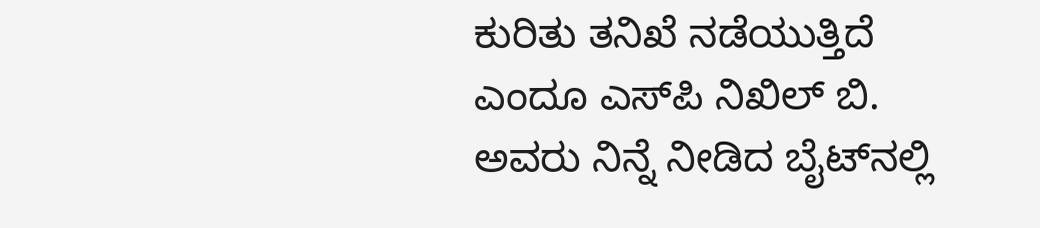ಕುರಿತು ತನಿಖೆ ನಡೆಯುತ್ತಿದೆ ಎಂದೂ ಎಸ್‌ಪಿ ನಿಖಿಲ್ ಬಿ. ಅವರು ನಿನ್ನೆ ನೀಡಿದ ಬೈಟ್‌ನಲ್ಲಿ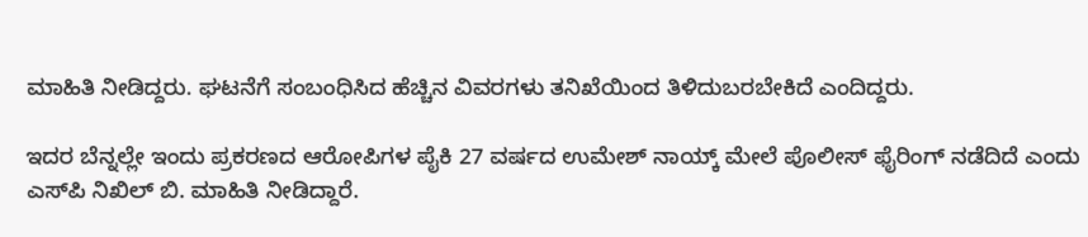ಮಾಹಿತಿ ನೀಡಿದ್ದರು. ಘಟನೆಗೆ ಸಂಬಂಧಿಸಿದ ಹೆಚ್ಚಿನ ವಿವರಗಳು ತನಿಖೆಯಿಂದ ತಿಳಿದುಬರಬೇಕಿದೆ ಎಂದಿದ್ದರು.

ಇದರ ಬೆನ್ನಲ್ಲೇ ಇಂದು ಪ್ರಕರಣದ ಆರೋಪಿಗಳ ಪೈಕಿ 27 ವರ್ಷದ ಉಮೇಶ್ ನಾಯ್ಕ್ ಮೇಲೆ ಪೊಲೀಸ್ ಫೈರಿಂಗ್ ನಡೆದಿದೆ ಎಂದು ಎಸ್‌ಪಿ ನಿಖಿಲ್ ಬಿ. ಮಾಹಿತಿ ನೀಡಿದ್ದಾರೆ.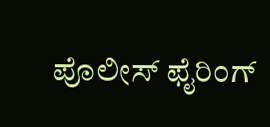ಪೊಲೀಸ್ ಫೈರಿಂಗ್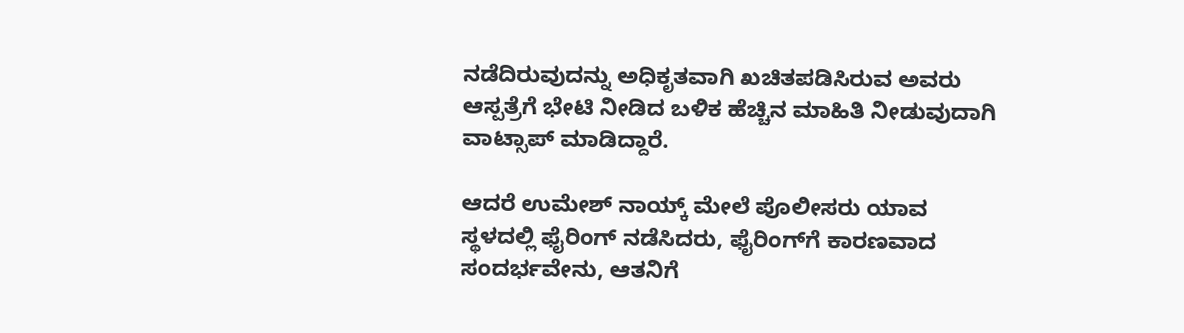ನಡೆದಿರುವುದನ್ನು ಅಧಿಕೃತವಾಗಿ ಖಚಿತಪಡಿಸಿರುವ ಅವರು ಆಸ್ಪತ್ರೆಗೆ ಭೇಟಿ ನೀಡಿದ ಬಳಿಕ ಹೆಚ್ಚಿನ ಮಾಹಿತಿ ನೀಡುವುದಾಗಿ ವಾಟ್ಸಾಪ್ ಮಾಡಿದ್ದಾರೆ.

ಆದರೆ ಉಮೇಶ್ ನಾಯ್ಕ್ ಮೇಲೆ ಪೊಲೀಸರು ಯಾವ ಸ್ಥಳದಲ್ಲಿ ಫೈರಿಂಗ್ ನಡೆಸಿದರು, ಫೈರಿಂಗ್‌ಗೆ ಕಾರಣವಾದ ಸಂದರ್ಭವೇನು, ಆತನಿಗೆ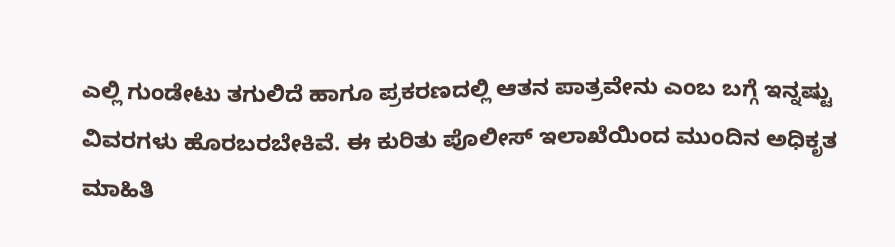ಎಲ್ಲಿ ಗುಂಡೇಟು ತಗುಲಿದೆ ಹಾಗೂ ಪ್ರಕರಣದಲ್ಲಿ ಆತನ ಪಾತ್ರವೇನು ಎಂಬ ಬಗ್ಗೆ ಇನ್ನಷ್ಟು ವಿವರಗಳು ಹೊರಬರಬೇಕಿವೆ. ಈ ಕುರಿತು ಪೊಲೀಸ್ ಇಲಾಖೆಯಿಂದ ಮುಂದಿನ ಅಧಿಕೃತ ಮಾಹಿತಿ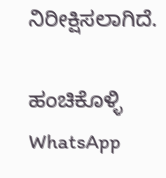ನಿರೀಕ್ಷಿಸಲಾಗಿದೆ.

ಹಂಚಿಕೊಳ್ಳಿ
WhatsApp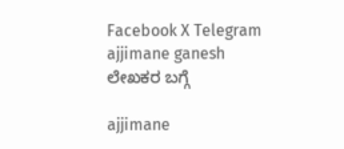Facebook X Telegram
ajjimane ganesh
ಲೇಖಕರ ಬಗ್ಗೆ

ajjimane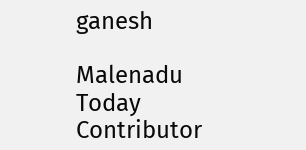ganesh

Malenadu Today Contributor